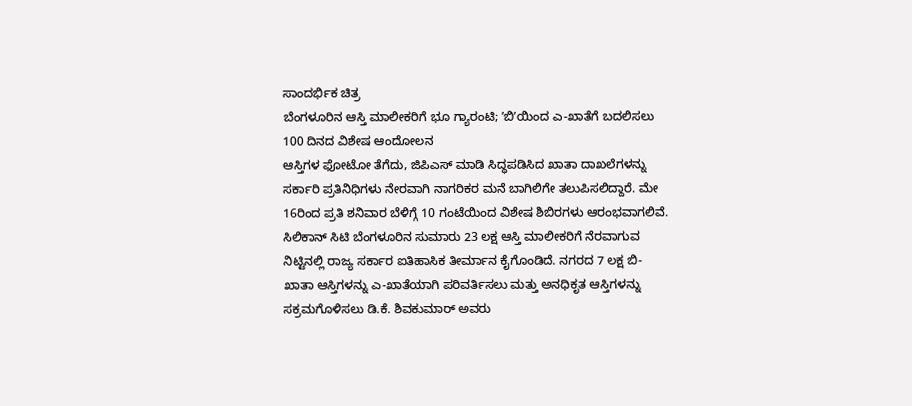ಸಾಂದರ್ಭಿಕ ಚಿತ್ರ
ಬೆಂಗಳೂರಿನ ಆಸ್ತಿ ಮಾಲೀಕರಿಗೆ ಭೂ ಗ್ಯಾರಂಟಿ; ʼಬಿʼಯಿಂದ ಎ-ಖಾತೆಗೆ ಬದಲಿಸಲು 100 ದಿನದ ವಿಶೇಷ ಆಂದೋಲನ
ಆಸ್ತಿಗಳ ಫೋಟೋ ತೆಗೆದು, ಜಿಪಿಎಸ್ ಮಾಡಿ ಸಿದ್ಧಪಡಿಸಿದ ಖಾತಾ ದಾಖಲೆಗಳನ್ನು ಸರ್ಕಾರಿ ಪ್ರತಿನಿಧಿಗಳು ನೇರವಾಗಿ ನಾಗರಿಕರ ಮನೆ ಬಾಗಿಲಿಗೇ ತಲುಪಿಸಲಿದ್ದಾರೆ. ಮೇ 16ರಿಂದ ಪ್ರತಿ ಶನಿವಾರ ಬೆಳಿಗ್ಗೆ 10 ಗಂಟೆಯಿಂದ ವಿಶೇಷ ಶಿಬಿರಗಳು ಆರಂಭವಾಗಲಿವೆ.
ಸಿಲಿಕಾನ್ ಸಿಟಿ ಬೆಂಗಳೂರಿನ ಸುಮಾರು 23 ಲಕ್ಷ ಆಸ್ತಿ ಮಾಲೀಕರಿಗೆ ನೆರವಾಗುವ ನಿಟ್ಟಿನಲ್ಲಿ ರಾಜ್ಯ ಸರ್ಕಾರ ಐತಿಹಾಸಿಕ ತೀರ್ಮಾನ ಕೈಗೊಂಡಿದೆ. ನಗರದ 7 ಲಕ್ಷ ಬಿ-ಖಾತಾ ಆಸ್ತಿಗಳನ್ನು ಎ-ಖಾತೆಯಾಗಿ ಪರಿವರ್ತಿಸಲು ಮತ್ತು ಅನಧಿಕೃತ ಆಸ್ತಿಗಳನ್ನು ಸಕ್ರಮಗೊಳಿಸಲು ಡಿ.ಕೆ. ಶಿವಕುಮಾರ್ ಅವರು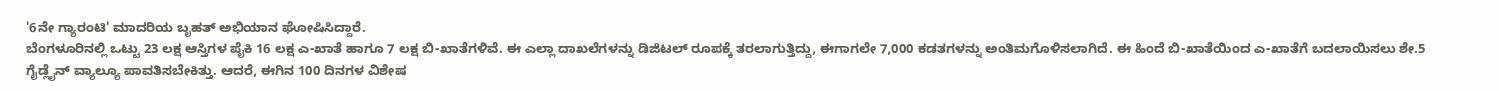'6ನೇ ಗ್ಯಾರಂಟಿ' ಮಾದರಿಯ ಬೃಹತ್ ಅಭಿಯಾನ ಘೋಷಿಸಿದ್ದಾರೆ.
ಬೆಂಗಳೂರಿನಲ್ಲಿ ಒಟ್ಟು 23 ಲಕ್ಷ ಆಸ್ತಿಗಳ ಪೈಕಿ 16 ಲಕ್ಷ ಎ-ಖಾತೆ ಹಾಗೂ 7 ಲಕ್ಷ ಬಿ-ಖಾತೆಗಳಿವೆ. ಈ ಎಲ್ಲಾ ದಾಖಲೆಗಳನ್ನು ಡಿಜಿಟಲ್ ರೂಪಕ್ಕೆ ತರಲಾಗುತ್ತಿದ್ದು, ಈಗಾಗಲೇ 7,000 ಕಡತಗಳನ್ನು ಅಂತಿಮಗೊಳಿಸಲಾಗಿದೆ. ಈ ಹಿಂದೆ ಬಿ-ಖಾತೆಯಿಂದ ಎ-ಖಾತೆಗೆ ಬದಲಾಯಿಸಲು ಶೇ.5 ಗೈಡ್ಲೈನ್ ವ್ಯಾಲ್ಯೂ ಪಾವತಿಸಬೇಕಿತ್ತು. ಆದರೆ, ಈಗಿನ 100 ದಿನಗಳ ವಿಶೇಷ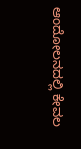ಆಂದೋಲನದಲ್ಲಿ ಕೇವಲ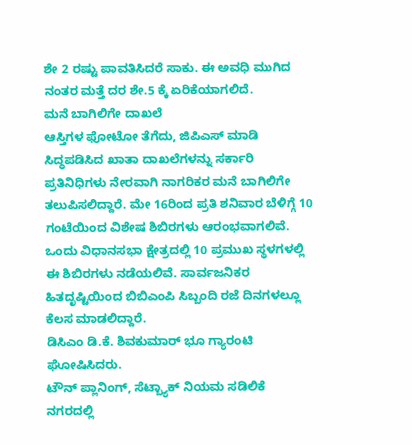ಶೇ 2 ರಷ್ಟು ಪಾವತಿಸಿದರೆ ಸಾಕು. ಈ ಅವಧಿ ಮುಗಿದ ನಂತರ ಮತ್ತೆ ದರ ಶೇ.5 ಕ್ಕೆ ಏರಿಕೆಯಾಗಲಿದೆ.
ಮನೆ ಬಾಗಿಲಿಗೇ ದಾಖಲೆ
ಆಸ್ತಿಗಳ ಫೋಟೋ ತೆಗೆದು, ಜಿಪಿಎಸ್ ಮಾಡಿ ಸಿದ್ಧಪಡಿಸಿದ ಖಾತಾ ದಾಖಲೆಗಳನ್ನು ಸರ್ಕಾರಿ ಪ್ರತಿನಿಧಿಗಳು ನೇರವಾಗಿ ನಾಗರಿಕರ ಮನೆ ಬಾಗಿಲಿಗೇ ತಲುಪಿಸಲಿದ್ದಾರೆ. ಮೇ 16ರಿಂದ ಪ್ರತಿ ಶನಿವಾರ ಬೆಳಿಗ್ಗೆ 10 ಗಂಟೆಯಿಂದ ವಿಶೇಷ ಶಿಬಿರಗಳು ಆರಂಭವಾಗಲಿವೆ. ಒಂದು ವಿಧಾನಸಭಾ ಕ್ಷೇತ್ರದಲ್ಲಿ 10 ಪ್ರಮುಖ ಸ್ಥಳಗಳಲ್ಲಿ ಈ ಶಿಬಿರಗಳು ನಡೆಯಲಿವೆ. ಸಾರ್ವಜನಿಕರ ಹಿತದೃಷ್ಟಿಯಿಂದ ಬಿಬಿಎಂಪಿ ಸಿಬ್ಬಂದಿ ರಜೆ ದಿನಗಳಲ್ಲೂ ಕೆಲಸ ಮಾಡಲಿದ್ದಾರೆ.
ಡಿಸಿಎಂ ಡಿ.ಕೆ. ಶಿವಕುಮಾರ್ ಭೂ ಗ್ಯಾರಂಟಿ ಘೋಷಿಸಿದರು.
ಟೌನ್ ಪ್ಲಾನಿಂಗ್, ಸೆಟ್ಬ್ಯಾಕ್ ನಿಯಮ ಸಡಿಲಿಕೆ
ನಗರದಲ್ಲಿ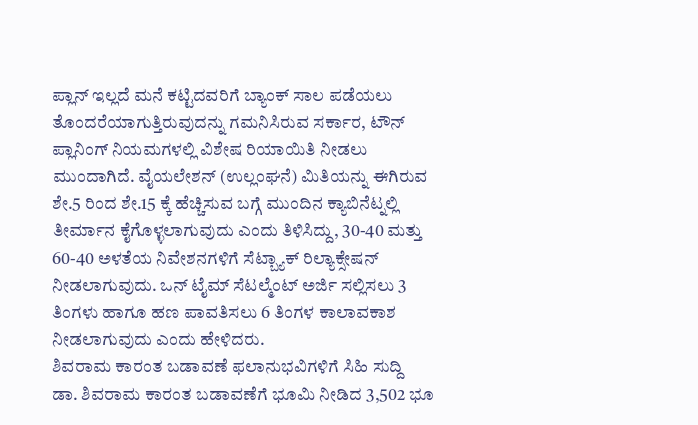ಪ್ಲಾನ್ ಇಲ್ಲದೆ ಮನೆ ಕಟ್ಟಿದವರಿಗೆ ಬ್ಯಾಂಕ್ ಸಾಲ ಪಡೆಯಲು ತೊಂದರೆಯಾಗುತ್ತಿರುವುದನ್ನು ಗಮನಿಸಿರುವ ಸರ್ಕಾರ, ಟೌನ್ ಪ್ಲಾನಿಂಗ್ ನಿಯಮಗಳಲ್ಲಿ ವಿಶೇಷ ರಿಯಾಯಿತಿ ನೀಡಲು ಮುಂದಾಗಿದೆ. ವೈಯಲೇಶನ್ (ಉಲ್ಲಂಘನೆ) ಮಿತಿಯನ್ನು ಈಗಿರುವ ಶೇ.5 ರಿಂದ ಶೇ.15 ಕ್ಕೆ ಹೆಚ್ಚಿಸುವ ಬಗ್ಗೆ ಮುಂದಿನ ಕ್ಯಾಬಿನೆಟ್ನಲ್ಲಿ ತೀರ್ಮಾನ ಕೈಗೊಳ್ಳಲಾಗುವುದು ಎಂದು ತಿಳಿಸಿದ್ದು, 30-40 ಮತ್ತು 60-40 ಅಳತೆಯ ನಿವೇಶನಗಳಿಗೆ ಸೆಟ್ಬ್ಯಾಕ್ ರಿಲ್ಯಾಕ್ಸೇಷನ್ ನೀಡಲಾಗುವುದು. ಒನ್ ಟೈಮ್ ಸೆಟಲ್ಮೆಂಟ್ ಅರ್ಜಿ ಸಲ್ಲಿಸಲು 3 ತಿಂಗಳು ಹಾಗೂ ಹಣ ಪಾವತಿಸಲು 6 ತಿಂಗಳ ಕಾಲಾವಕಾಶ ನೀಡಲಾಗುವುದು ಎಂದು ಹೇಳಿದರು.
ಶಿವರಾಮ ಕಾರಂತ ಬಡಾವಣೆ ಫಲಾನುಭವಿಗಳಿಗೆ ಸಿಹಿ ಸುದ್ದಿ
ಡಾ. ಶಿವರಾಮ ಕಾರಂತ ಬಡಾವಣೆಗೆ ಭೂಮಿ ನೀಡಿದ 3,502 ಭೂ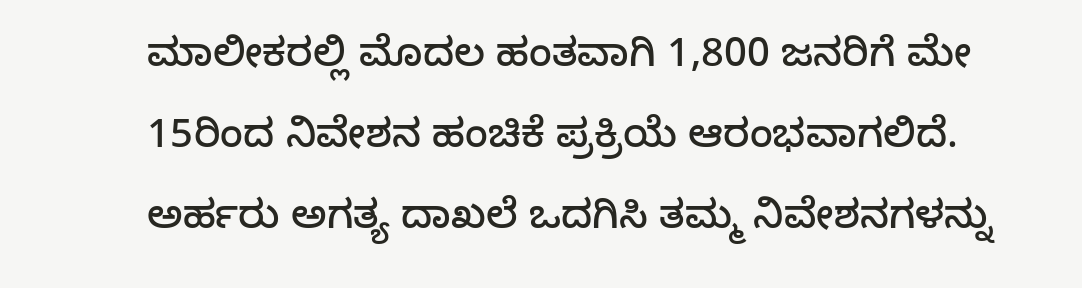ಮಾಲೀಕರಲ್ಲಿ ಮೊದಲ ಹಂತವಾಗಿ 1,800 ಜನರಿಗೆ ಮೇ 15ರಿಂದ ನಿವೇಶನ ಹಂಚಿಕೆ ಪ್ರಕ್ರಿಯೆ ಆರಂಭವಾಗಲಿದೆ. ಅರ್ಹರು ಅಗತ್ಯ ದಾಖಲೆ ಒದಗಿಸಿ ತಮ್ಮ ನಿವೇಶನಗಳನ್ನು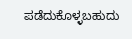ಪಡೆದುಕೊಳ್ಳಬಹುದು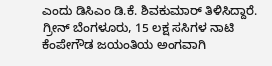ಎಂದು ಡಿಸಿಎಂ ಡಿ.ಕೆ. ಶಿವಕುಮಾರ್ ತಿಳಿಸಿದ್ದಾರೆ.
ಗ್ರೀನ್ ಬೆಂಗಳೂರು, 15 ಲಕ್ಷ ಸಸಿಗಳ ನಾಟಿ
ಕೆಂಪೇಗೌಡ ಜಯಂತಿಯ ಅಂಗವಾಗಿ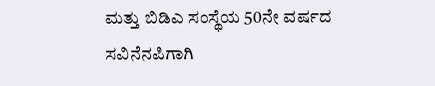ಮತ್ತು ಬಿಡಿಎ ಸಂಸ್ಥೆಯ 50ನೇ ವರ್ಷದ ಸವಿನೆನಪಿಗಾಗಿ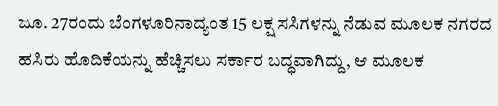ಜೂ. 27ರಂದು ಬೆಂಗಳೂರಿನಾದ್ಯಂತ 15 ಲಕ್ಷ ಸಸಿಗಳನ್ನು ನೆಡುವ ಮೂಲಕ ನಗರದ ಹಸಿರು ಹೊದಿಕೆಯನ್ನು ಹೆಚ್ಚಿಸಲು ಸರ್ಕಾರ ಬದ್ಧವಾಗಿದ್ದು, ಆ ಮೂಲಕ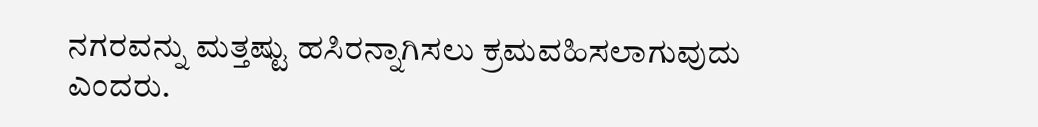ನಗರವನ್ನು ಮತ್ತಷ್ಟು ಹಸಿರನ್ನಾಗಿಸಲು ಕ್ರಮವಹಿಸಲಾಗುವುದು ಎಂದರು.